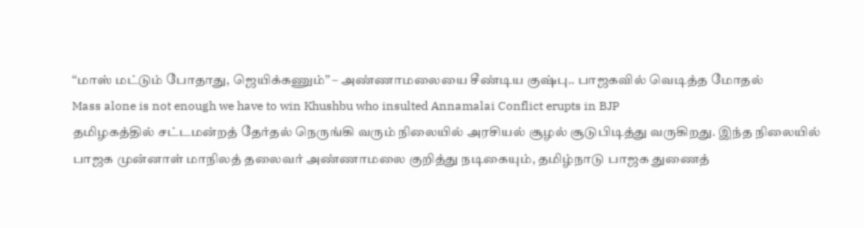“மாஸ் மட்டும் போதாது, ஜெயிக்கணும்” – அண்ணாமலையை சீண்டிய குஷ்பு.. பாஜகவில் வெடித்த மோதல்
Mass alone is not enough we have to win Khushbu who insulted Annamalai Conflict erupts in BJP
தமிழகத்தில் சட்டமன்றத் தேர்தல் நெருங்கி வரும் நிலையில் அரசியல் சூழல் சூடுபிடித்து வருகிறது. இந்த நிலையில் பாஜக முன்னாள் மாநிலத் தலைவர் அண்ணாமலை குறித்து நடிகையும், தமிழ்நாடு பாஜக துணைத்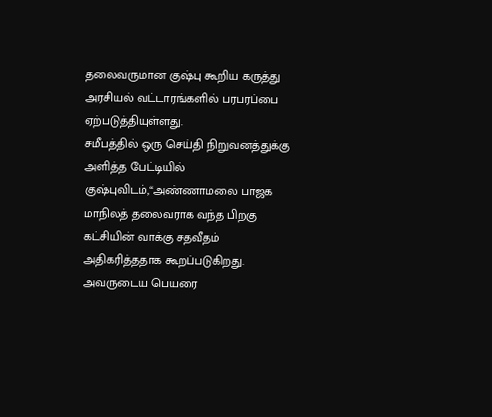தலைவருமான குஷ்பு கூறிய கருத்து அரசியல் வட்டாரங்களில் பரபரப்பை ஏற்படுத்தியுள்ளது.
சமீபத்தில் ஒரு செய்தி நிறுவனத்துக்கு அளித்த பேட்டியில் குஷ்புவிடம்,“அண்ணாமலை பாஜக மாநிலத் தலைவராக வந்த பிறகு கட்சியின் வாக்கு சதவீதம் அதிகரித்ததாக கூறப்படுகிறது. அவருடைய பெயரை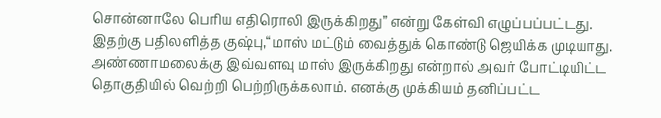சொன்னாலே பெரிய எதிரொலி இருக்கிறது” என்று கேள்வி எழுப்பப்பட்டது.
இதற்கு பதிலளித்த குஷ்பு,“மாஸ் மட்டும் வைத்துக் கொண்டு ஜெயிக்க முடியாது. அண்ணாமலைக்கு இவ்வளவு மாஸ் இருக்கிறது என்றால் அவர் போட்டியிட்ட தொகுதியில் வெற்றி பெற்றிருக்கலாம். எனக்கு முக்கியம் தனிப்பட்ட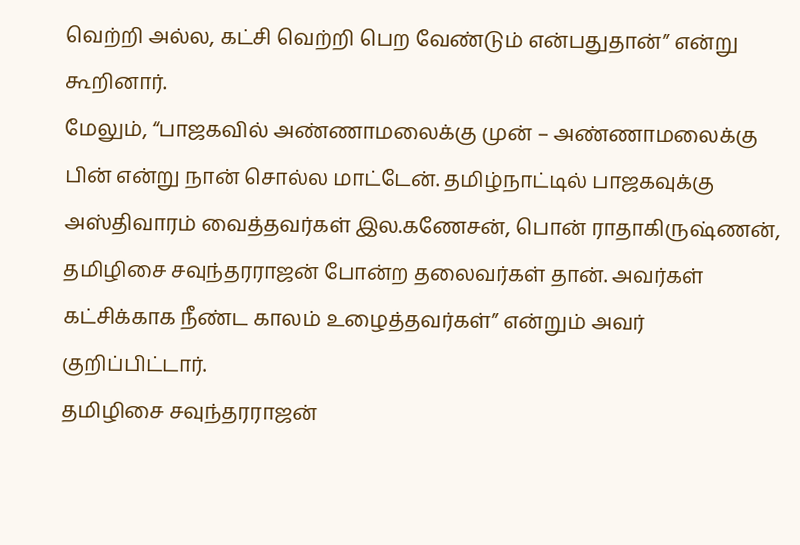வெற்றி அல்ல, கட்சி வெற்றி பெற வேண்டும் என்பதுதான்” என்று கூறினார்.
மேலும், “பாஜகவில் அண்ணாமலைக்கு முன் – அண்ணாமலைக்கு பின் என்று நான் சொல்ல மாட்டேன். தமிழ்நாட்டில் பாஜகவுக்கு அஸ்திவாரம் வைத்தவர்கள் இல.கணேசன், பொன் ராதாகிருஷ்ணன், தமிழிசை சவுந்தரராஜன் போன்ற தலைவர்கள் தான். அவர்கள் கட்சிக்காக நீண்ட காலம் உழைத்தவர்கள்” என்றும் அவர் குறிப்பிட்டார்.
தமிழிசை சவுந்தரராஜன்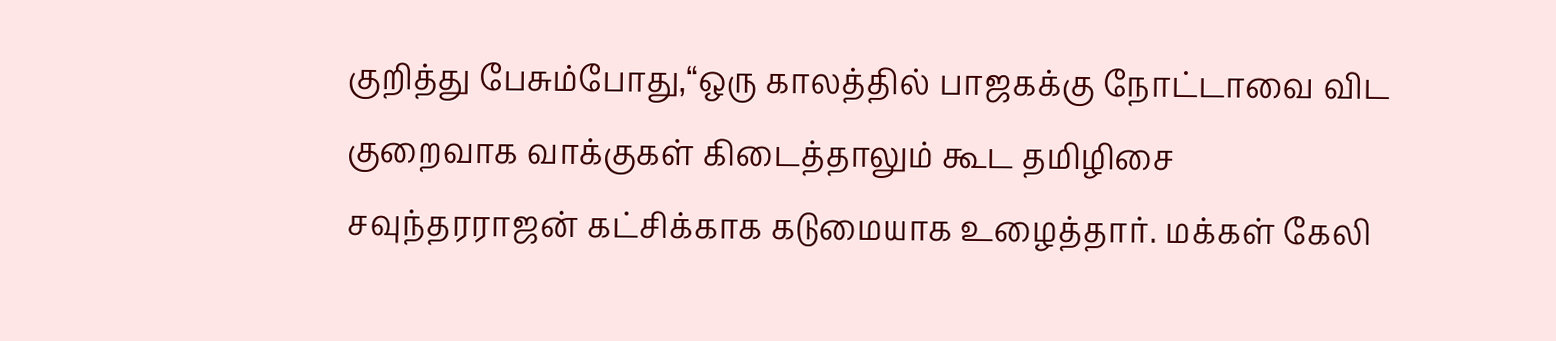குறித்து பேசும்போது,“ஒரு காலத்தில் பாஜகக்கு நோட்டாவை விட குறைவாக வாக்குகள் கிடைத்தாலும் கூட தமிழிசை சவுந்தரராஜன் கட்சிக்காக கடுமையாக உழைத்தார். மக்கள் கேலி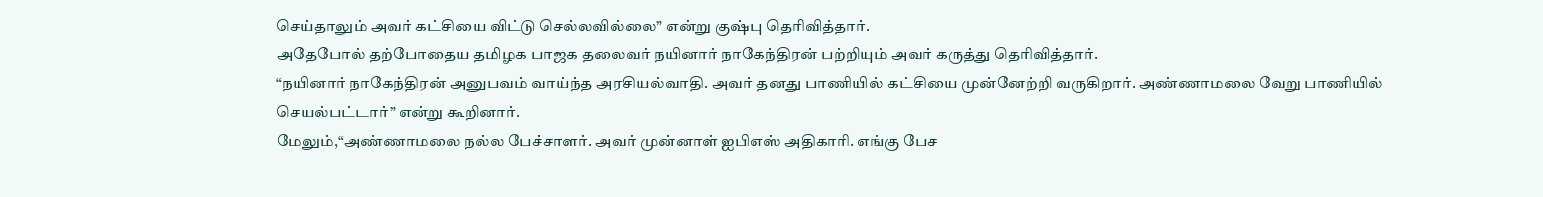செய்தாலும் அவர் கட்சியை விட்டு செல்லவில்லை” என்று குஷ்பு தெரிவித்தார்.
அதேபோல் தற்போதைய தமிழக பாஜக தலைவர் நயினார் நாகேந்திரன் பற்றியும் அவர் கருத்து தெரிவித்தார்.
“நயினார் நாகேந்திரன் அனுபவம் வாய்ந்த அரசியல்வாதி. அவர் தனது பாணியில் கட்சியை முன்னேற்றி வருகிறார். அண்ணாமலை வேறு பாணியில் செயல்பட்டார்” என்று கூறினார்.
மேலும்,“அண்ணாமலை நல்ல பேச்சாளர். அவர் முன்னாள் ஐபிஎஸ் அதிகாரி. எங்கு பேச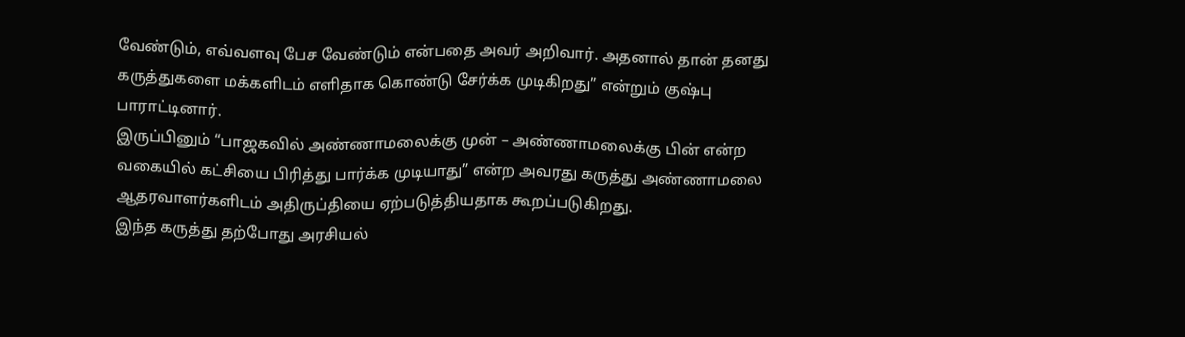வேண்டும், எவ்வளவு பேச வேண்டும் என்பதை அவர் அறிவார். அதனால் தான் தனது கருத்துகளை மக்களிடம் எளிதாக கொண்டு சேர்க்க முடிகிறது” என்றும் குஷ்பு பாராட்டினார்.
இருப்பினும் “பாஜகவில் அண்ணாமலைக்கு முன் – அண்ணாமலைக்கு பின் என்ற வகையில் கட்சியை பிரித்து பார்க்க முடியாது” என்ற அவரது கருத்து அண்ணாமலை ஆதரவாளர்களிடம் அதிருப்தியை ஏற்படுத்தியதாக கூறப்படுகிறது.
இந்த கருத்து தற்போது அரசியல்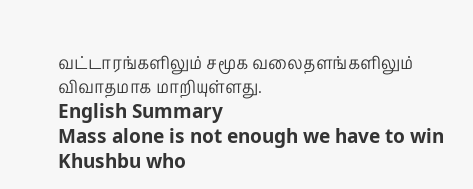வட்டாரங்களிலும் சமூக வலைதளங்களிலும் விவாதமாக மாறியுள்ளது.
English Summary
Mass alone is not enough we have to win Khushbu who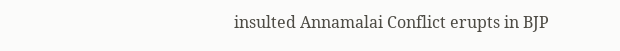insulted Annamalai Conflict erupts in BJP